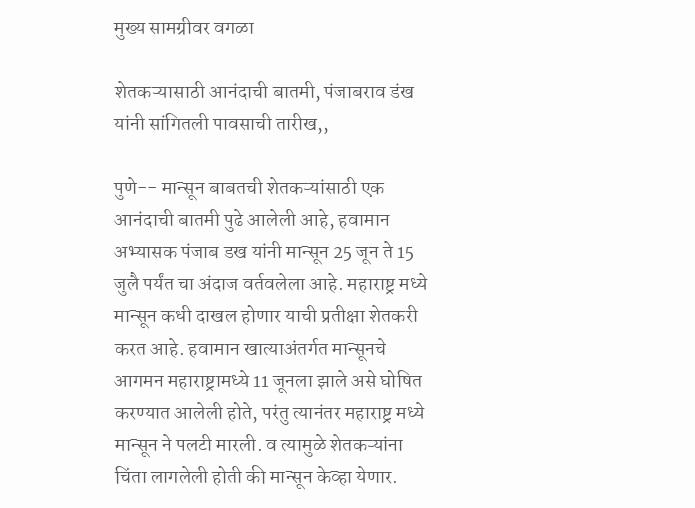मुख्य सामग्रीवर वगळा

शेतकऱ्यासाठी आनंदाची बातमी, पंजाबराव डंख यांनी सांगितली पावसाची तारीख,,

पुणे-- मान्सून बाबतची शेतकऱ्यांसाठी एक आनंदाची बातमी पुढे आलेली आहे, हवामान अभ्यासक पंजाब डख यांनी मान्सून 25 जून ते 15 जुलै पर्यंत चा अंदाज वर्तवलेला आहे. महाराष्ट्र मध्ये मान्सून कधी दाखल होणार याची प्रतीक्षा शेतकरी करत आहे. हवामान खात्याअंतर्गत मान्सूनचे आगमन महाराष्ट्रामध्ये 11 जूनला झाले असे घोषित करण्यात आलेली होते, परंतु त्यानंतर महाराष्ट्र मध्ये मान्सून ने पलटी मारली. व त्यामुळे शेतकऱ्यांना चिंता लागलेली होती की मान्सून केव्हा येणार.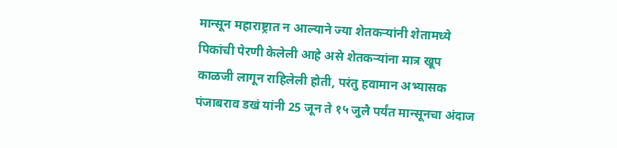मान्सून महाराष्ट्रात न आल्याने ज्या शेतकऱ्यांनी शेतामध्ये पिकांची पेरणी केलेली आहे असे शेतकऱ्यांना मात्र खूप काळजी लागून राहिलेली होती, परंतु हवामान अभ्यासक पंजाबराव डखं यांनी 25 जून ते १५ जुलै पर्यंत मान्सूनचा अंदाज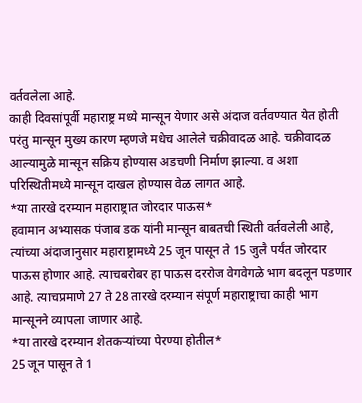वर्तवलेला आहे.
काही दिवसांपूर्वी महाराष्ट्र मध्ये मान्सून येणार असे अंदाज वर्तवण्यात येत होती परंतु मान्सून मुख्य कारण म्हणजे मधेच आलेले चक्रीवादळ आहे. चक्रीवादळ आल्यामुळे मान्सून सक्रिय होण्यास अडचणी निर्माण झाल्या. व अशा परिस्थितीमध्ये मान्सून दाखल होण्यास वेळ लागत आहे.
*या तारखे दरम्यान महाराष्ट्रात जोरदार पाऊस*
हवामान अभ्यासक पंजाब डक यांनी मान्सून बाबतची स्थिती वर्तवलेली आहे, त्यांच्या अंदाजानुसार महाराष्ट्रामध्ये 25 जून पासून ते 15 जुलै पर्यंत जोरदार पाऊस होणार आहे. त्याचबरोबर हा पाऊस दररोज वेगवेगळे भाग बदलून पडणार आहे. त्याचप्रमाणे 27 ते 28 तारखे दरम्यान संपूर्ण महाराष्ट्राचा काही भाग मान्सूनने व्यापला जाणार आहे.
*या तारखे दरम्यान शेतकऱ्यांच्या पेरण्या होतील*
25 जून पासून ते 1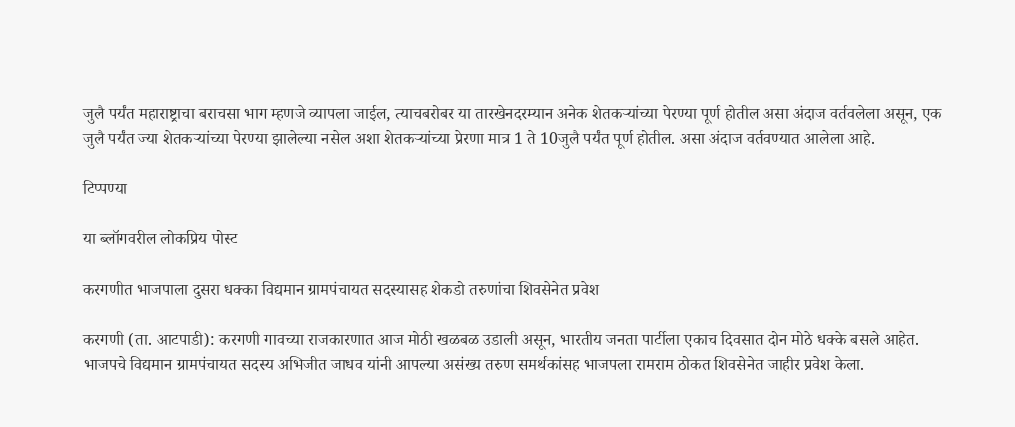जुलै पर्यंत महाराष्ट्राचा बराचसा भाग म्हणजे व्यापला जाईल, त्याचबरोबर या तारखेनदरम्यान अनेक शेतकऱ्यांच्या पेरण्या पूर्ण होतील असा अंदाज वर्तवलेला असून, एक जुलै पर्यंत ज्या शेतकऱ्यांच्या पेरण्या झालेल्या नसेल अशा शेतकऱ्यांच्या प्रेरणा मात्र 1 ते 10जुलै पर्यंत पूर्ण होतील. असा अंदाज वर्तवण्यात आलेला आहे.

टिप्पण्या

या ब्लॉगवरील लोकप्रिय पोस्ट

करगणीत भाजपाला दुसरा धक्का विद्यमान ग्रामपंचायत सदस्यासह शेकडो तरुणांचा शिवसेनेत प्रवेश

करगणी (ता. आटपाडी): करगणी गावच्या राजकारणात आज मोठी खळबळ उडाली असून, भारतीय जनता पार्टीला एकाच दिवसात दोन मोठे धक्के बसले आहेत. भाजपचे विद्यमान ग्रामपंचायत सदस्य अभिजीत जाधव यांनी आपल्या असंख्य तरुण समर्थकांसह भाजपला रामराम ठोकत शिवसेनेत जाहीर प्रवेश केला.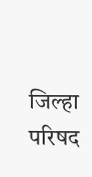जिल्हा परिषद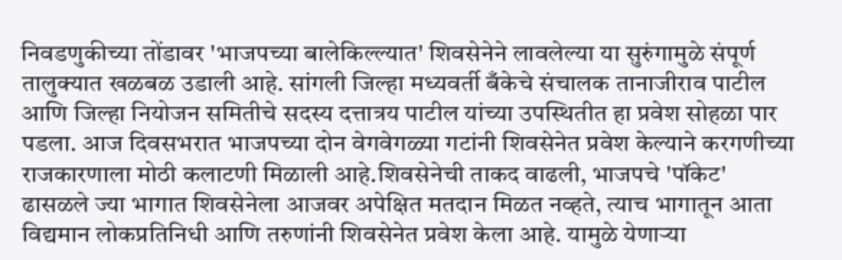निवडणुकीच्या तोंडावर 'भाजपच्या बालेकिल्ल्यात' शिवसेनेने लावलेल्या या सुरुंगामुळे संपूर्ण तालुक्यात खळबळ उडाली आहे. सांगली जिल्हा मध्यवर्ती बँकेचे संचालक तानाजीराव पाटील आणि जिल्हा नियोजन समितीचे सदस्य दत्तात्रय पाटील यांच्या उपस्थितीत हा प्रवेश सोहळा पार पडला. आज दिवसभरात भाजपच्या दोन वेगवेगळ्या गटांनी शिवसेनेत प्रवेश केल्याने करगणीच्या राजकारणाला मोठी कलाटणी मिळाली आहे.शिवसेनेची ताकद वाढली, भाजपचे 'पॉकेट' ढासळले ज्या भागात शिवसेनेला आजवर अपेक्षित मतदान मिळत नव्हते, त्याच भागातून आता विद्यमान लोकप्रतिनिधी आणि तरुणांनी शिवसेनेत प्रवेश केला आहे. यामुळे येणाऱ्या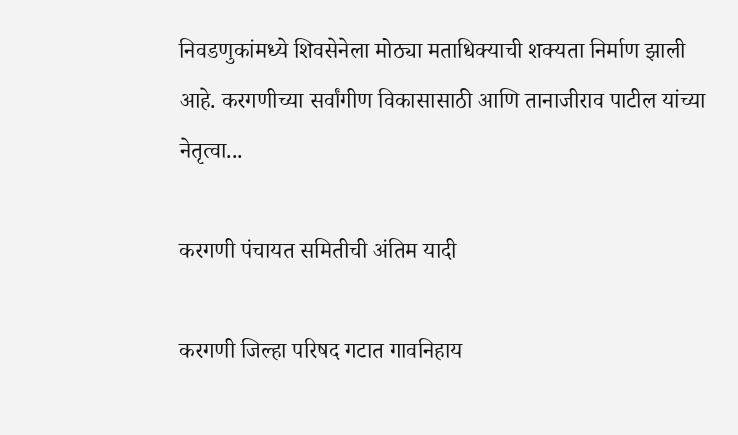निवडणुकांमध्ये शिवसेनेला मोठ्या मताधिक्याची शक्यता निर्माण झाली आहे. करगणीच्या सर्वांगीण विकासासाठी आणि तानाजीराव पाटील यांच्या नेतृत्वा...

करगणी पंचायत समितीची अंतिम यादी

करगणी जिल्हा परिषद गटात गावनिहाय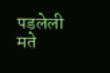पडलेली मते